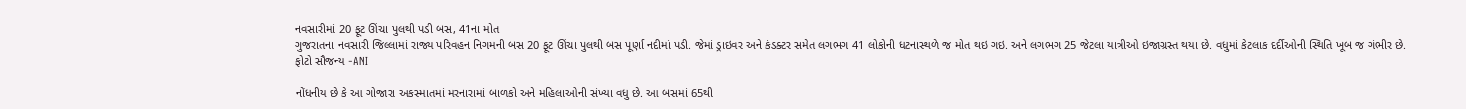નવસારીમાં 20 ફૂટ ઊંચા પુલથી પડી બસ, 41ના મોત
ગુજરાતના નવસારી જિલ્લામાં રાજ્ય પરિવહન નિગમની બસ 20 ફૂટ ઊંચા પુલથી બસ પૂર્ણા નદીમાં પડી. જેમાં ડ્રાઇવર અને કંડક્ટર સમેત લગભગ 41 લોકોની ધટનાસ્થળે જ મોત થઇ ગઇ. અને લગભગ 25 જેટલા યાત્રીઓ ઇજાગ્રસ્ત થયા છે. વધુમાં કેટલાક દર્દીઓની સ્થિતિ ખૂબ જ ગંભીર છે.
ફોટો સૌજન્ય -ANI

નોંધનીય છે કે આ ગોજારા અકસ્માતમાં મરનારામાં બાળકો અને મહિલાઓની સંખ્યા વધુ છે. આ બસમાં 65થી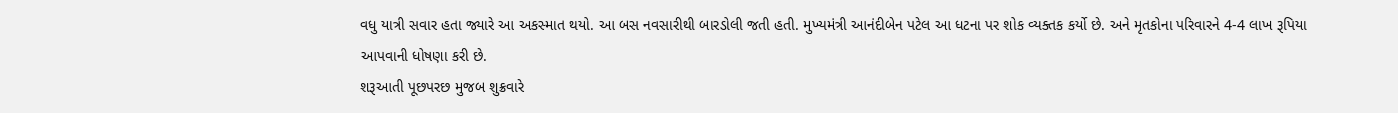વધુ યાત્રી સવાર હતા જ્યારે આ અકસ્માત થયો. આ બસ નવસારીથી બારડોલી જતી હતી. મુખ્યમંત્રી આનંદીબેન પટેલ આ ધટના પર શોક વ્યક્તક કર્યો છે. અને મૃતકોના પરિવારને 4-4 લાખ રૂપિયા આપવાની ધોષણા કરી છે.
શરૂઆતી પૂછપરછ મુજબ શુક્રવારે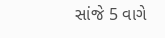સાંજે 5 વાગે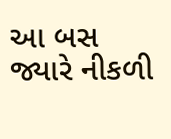આ બસ જ્યારે નીકળી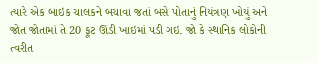ત્યારે એક બાઇક ચાલકને બચાવા જતાં બસે પોતાનું નિયંત્રણ ખોયું અને જોત જોતામાં તે 20 ફૂટ ઊંડી ખાઇમાં પડી ગઇ. જો કે સ્થાનિક લોકોની ત્વરીત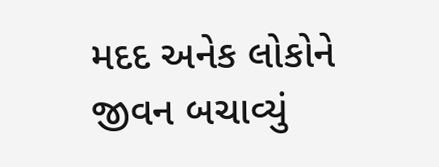મદદ અનેક લોકોને જીવન બચાવ્યું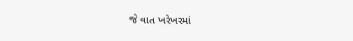જે વાત ખરેખરમાં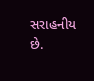સરાહનીય છે.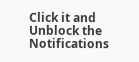Click it and Unblock the Notifications